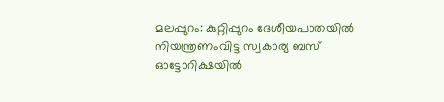മലപ്പുറം: കുറ്റിപ്പുറം ദേശീയപാതയിൽ നിയന്ത്രണംവിട്ട സ്വകാര്യ ബസ് ഓട്ടോറിക്ഷയിൽ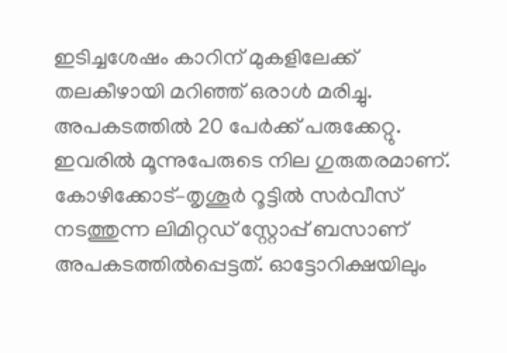ഇടിച്ചശേഷം കാറിന് മുകളിലേക്ക് തലകീഴായി മറിഞ്ഞ് ഒരാൾ മരിച്ചു. അപകടത്തിൽ 20 പേർക്ക് പരുക്കേറ്റു. ഇവരിൽ മൂന്നുപേരുടെ നില ഗുരുതരമാണ്.
കോഴിക്കോട്–തൃശൂർ റൂട്ടിൽ സർവീസ് നടത്തുന്ന ലിമിറ്റഡ് സ്റ്റോപ്പ് ബസാണ് അപകടത്തിൽപ്പെട്ടത്. ഓട്ടോറിക്ഷയിലും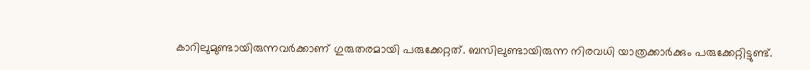കാറിലുമുണ്ടായിരുന്നവർക്കാണ് ഗുരുതരമായി പരുക്കേറ്റത്. ബസിലുണ്ടായിരുന്ന നിരവധി യാത്രക്കാർക്കും പരുക്കേറ്റിട്ടുണ്ട്.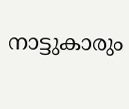നാട്ടുകാരും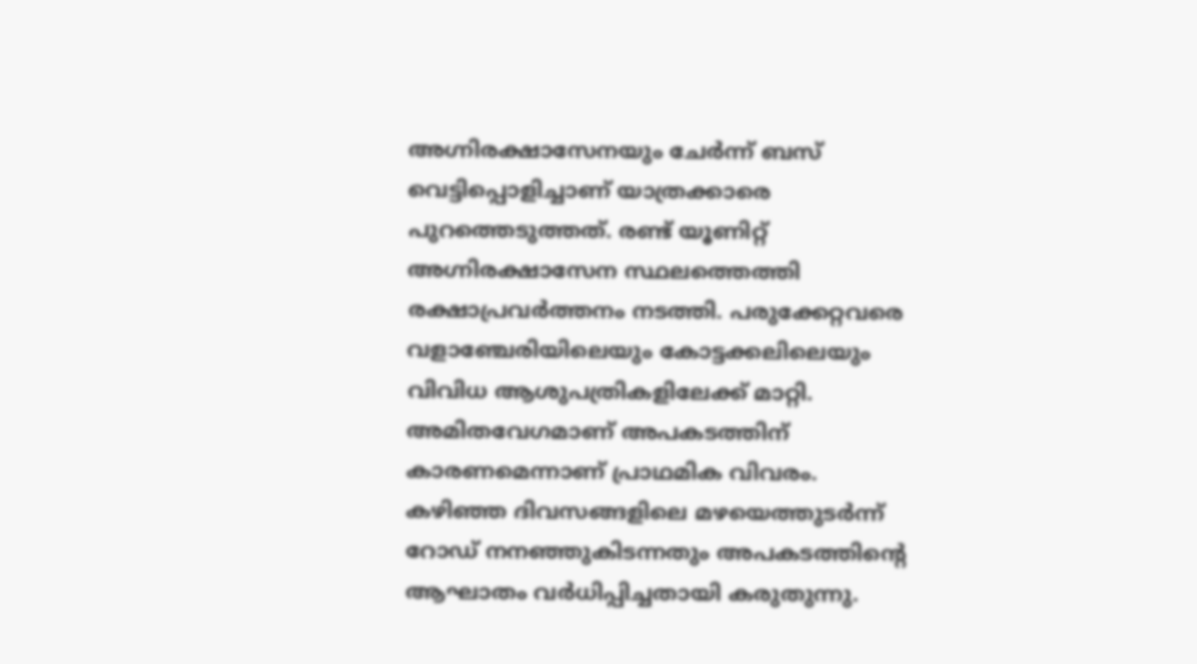അഗ്നിരക്ഷാസേനയും ചേർന്ന് ബസ് വെട്ടിപ്പൊളിച്ചാണ് യാത്രക്കാരെ പുറത്തെടുത്തത്. രണ്ട് യൂണിറ്റ് അഗ്നിരക്ഷാസേന സ്ഥലത്തെത്തി രക്ഷാപ്രവർത്തനം നടത്തി. പരുക്കേറ്റവരെ വളാഞ്ചേരിയിലെയും കോട്ടക്കലിലെയും വിവിധ ആശുപത്രികളിലേക്ക് മാറ്റി.
അമിതവേഗമാണ് അപകടത്തിന് കാരണമെന്നാണ് പ്രാഥമിക വിവരം. കഴിഞ്ഞ ദിവസങ്ങളിലെ മഴയെത്തുടർന്ന് റോഡ് നനഞ്ഞുകിടന്നതും അപകടത്തിന്റെ ആഘാതം വർധിപ്പിച്ചതായി കരുതുന്നു.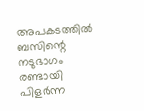അപകടത്തിൽ ബസിന്റെ നടുഭാഗം രണ്ടായി പിളർന്ന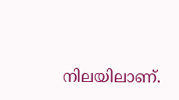നിലയിലാണ്.